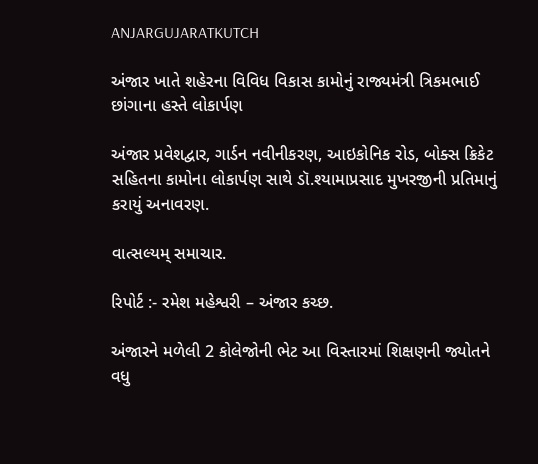ANJARGUJARATKUTCH

અંજાર ખાતે શહેરના વિવિધ વિકાસ કામોનું રાજ્યમંત્રી ત્રિકમભાઈ છાંગાના હસ્તે લોકાર્પણ

અંજાર પ્રવેશદ્વાર, ગાર્ડન નવીનીકરણ, આઇકોનિક રોડ, બોક્સ ક્રિકેટ સહિતના કામોના લોકાર્પણ સાથે ડૉ.શ્યામાપ્રસાદ મુખરજીની પ્રતિમાનું કરાયું અનાવરણ.

વાત્સલ્યમ્ સમાચાર.

રિપોર્ટ :- રમેશ મહેશ્વરી – અંજાર કચ્છ.

અંજારને મળેલી 2 કોલેજોની ભેટ આ વિસ્તારમાં શિક્ષણની જ્યોતને વધુ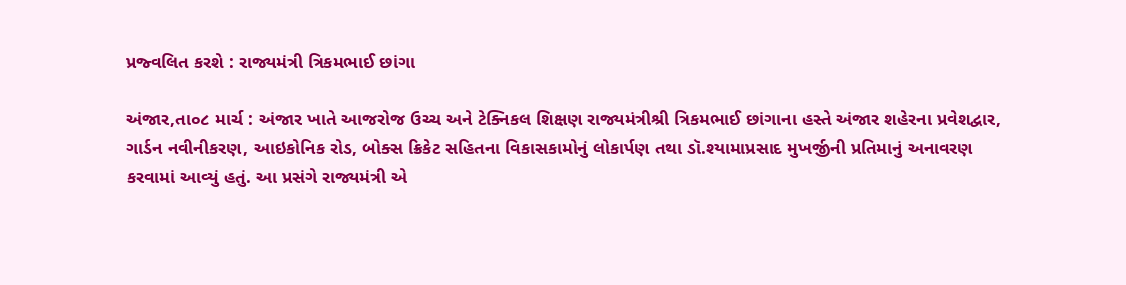પ્રજ્વલિત કરશે : રાજ્યમંત્રી ત્રિકમભાઈ છાંગા

અંજાર,તા૦૮ માર્ચ : અંજાર ખાતે આજરોજ ઉચ્ચ અને ટેક્નિકલ શિક્ષણ રાજ્યમંત્રીશ્રી ત્રિકમભાઈ છાંગાના હસ્તે અંજાર શહેરના પ્રવેશદ્વાર, ગાર્ડન નવીનીકરણ, આઇકોનિક રોડ, બોક્સ ક્રિકેટ સહિતના વિકાસકામોનું લોકાર્પણ તથા ડૉ.શ્યામાપ્રસાદ મુખર્જીની પ્રતિમાનું અનાવરણ કરવામાં આવ્યું હતું. આ પ્રસંગે રાજ્યમંત્રી એ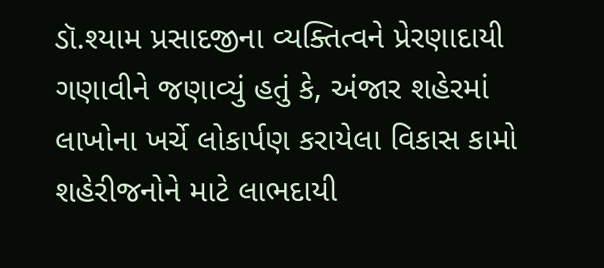ડૉ.શ્યામ પ્રસાદજીના વ્યક્તિત્વને પ્રેરણાદાયી ગણાવીને જણાવ્યું હતું કે, અંજાર શહેરમાં લાખોના ખર્ચે લોકાર્પણ કરાયેલા વિકાસ કામો શહેરીજનોને માટે લાભદાયી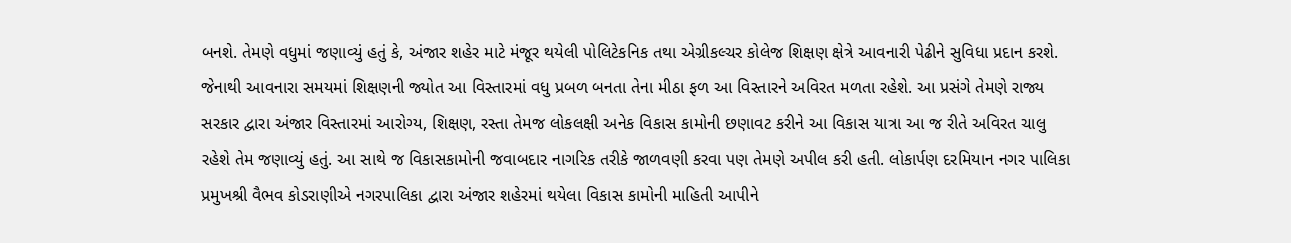બનશે. તેમણે વધુમાં જણાવ્યું હતું કે, અંજાર શહેર માટે મંજૂર થયેલી પોલિટેકનિક તથા એગ્રીકલ્ચર કોલેજ શિક્ષણ ક્ષેત્રે આવનારી પેઢીને સુવિધા પ્રદાન કરશે. જેનાથી આવનારા સમયમાં શિક્ષણની જ્યોત આ વિસ્તારમાં વધુ પ્રબળ બનતા તેના મીઠા ફળ આ વિસ્તારને અવિરત મળતા રહેશે. આ પ્રસંગે તેમણે રાજ્ય સરકાર દ્વારા અંજાર વિસ્તારમાં આરોગ્ય, શિક્ષણ, રસ્તા તેમજ લોકલક્ષી અનેક વિકાસ કામોની છણાવટ કરીને આ વિકાસ યાત્રા આ જ રીતે અવિરત ચાલુ રહેશે તેમ જણાવ્યું હતું. આ સાથે જ વિકાસકામોની જવાબદાર નાગરિક તરીકે જાળવણી કરવા પણ તેમણે અપીલ કરી હતી. લોકાર્પણ દરમિયાન નગર પાલિકા પ્રમુખશ્રી વૈભવ કોડરાણીએ નગરપાલિકા દ્વારા અંજાર શહેરમાં થયેલા વિકાસ કામોની માહિતી આપીને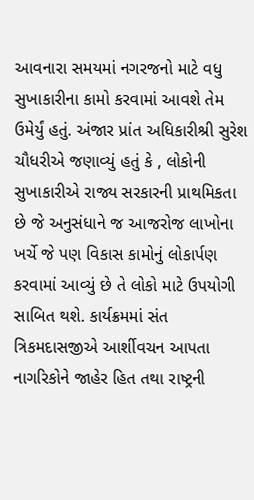આવનારા સમયમાં નગરજનો માટે વધુ સુખાકારીના કામો કરવામાં આવશે તેમ ઉમેર્યું હતું. અંજાર પ્રાંત અધિકારીશ્રી સુરેશ ચૌધરીએ જણાવ્યું હતું કે , લોકોની સુખાકારીએ રાજ્ય સરકારની પ્રાથમિકતા છે જે અનુસંધાને જ આજરોજ લાખોના ખર્ચે જે પણ વિકાસ કામોનું લોકાર્પણ કરવામાં આવ્યું છે તે લોકો માટે ઉપયોગી સાબિત થશે. કાર્યક્રમમાં સંત ત્રિકમદાસજીએ આર્શીવચન આપતા નાગરિકોને જાહેર હિત તથા રાષ્ટ્રની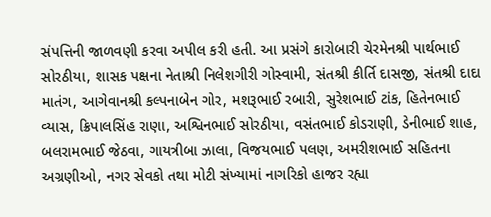સંપત્તિની જાળવણી કરવા અપીલ કરી હતી. આ પ્રસંગે કારોબારી ચેરમેનશ્રી પાર્થભાઈ સોરઠીયા, શાસક પક્ષના નેતાશ્રી નિલેશગીરી ગોસ્વામી, સંતશ્રી કીર્તિ દાસજી, સંતશ્રી દાદા માતંગ, આગેવાનશ્રી કલ્પનાબેન ગોર, મશરૂભાઈ રબારી, સુરેશભાઈ ટાંક, હિતેનભાઈ વ્યાસ, ક્રિપાલસિંહ રાણા, અશ્વિનભાઈ સોરઠીયા, વસંતભાઈ કોડરાણી, ડેનીભાઈ શાહ, બલરામભાઈ જેઠવા, ગાયત્રીબા ઝાલા, વિજયભાઈ પલણ, અમરીશભાઈ સહિતના અગ્રણીઓ, નગર સેવકો તથા મોટી સંખ્યામાં નાગરિકો હાજર રહ્યા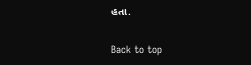હતા.

Back to top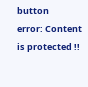button
error: Content is protected !!